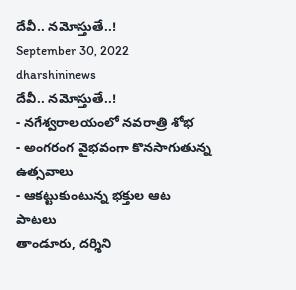దేవీ.. నమోస్తుతే..!
September 30, 2022
dharshininews
దేవీ.. నమోస్తుతే..!
- నగేశ్వరాలయంలో నవరాత్రి శోభ
- అంగరంగ వైభవంగా కొనసాగుతున్న ఉత్సవాలు
- ఆకట్టుకుంటున్న భక్తుల ఆట పాటలు
తాండూరు, దర్శిని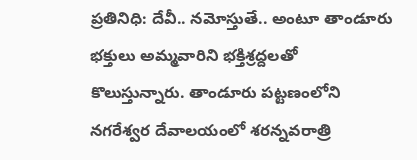ప్రతినిధి: దేవీ.. నమోస్తుతే.. అంటూ తాండూరు భక్తులు అమ్మవారిని భక్తిశ్రద్దలతో కొలుస్తున్నారు. తాండూరు పట్టణంలోని నగరేశ్వర దేవాలయంలో శరన్నవరాత్రి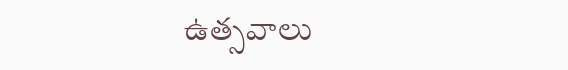ఉత్సవాలు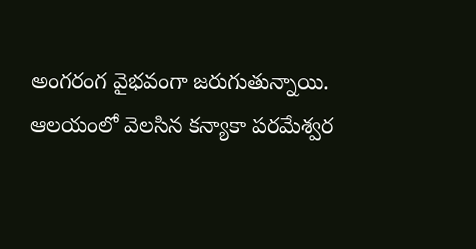అంగరంగ వైభవంగా జరుగుతున్నాయి. ఆలయంలో వెలసిన కన్యాకా పరమేశ్వర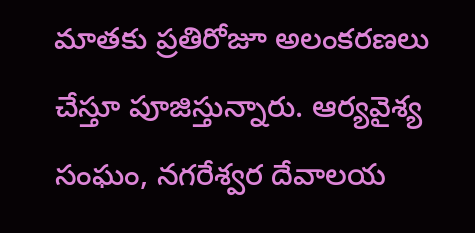మాతకు ప్రతిరోజూ అలంకరణలు చేస్తూ పూజిస్తున్నారు. ఆర్యవైశ్య సంఘం, నగరేశ్వర దేవాలయ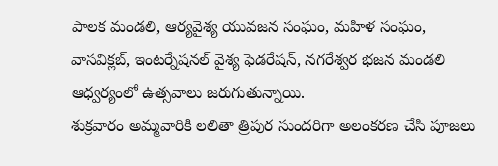పాలక మండలి, ఆర్యవైశ్య యువజన సంఘం, మహిళ సంఘం, వాసవిక్లబ్, ఇంటర్నేషనల్ వైశ్య ఫెడరేషన్, నగరేశ్వర భజన మండలి ఆధ్వర్యంలో ఉత్సవాలు జరుగుతున్నాయి.
శుక్రవారం అమ్మవారికి లలితా త్రిపుర సుందరిగా అలంకరణ చేసి పూజలు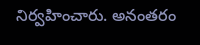నిర్వహించారు. అనంతరం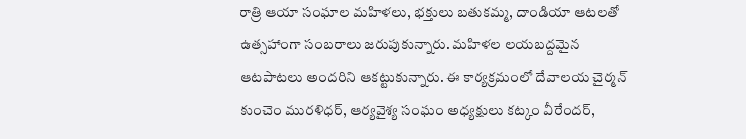రాత్రి ఆయా సంఘాల మహిళలు, భక్తులు బతుకమ్మ, దాండియా ఆటలతో ఉత్సహాంగా సంబరాలు జరుపుకున్నారు. మహిళల లయబద్దమైన ఆటపాటలు అందరిని ఆకట్టుకున్నారు. ఈ కార్యక్రమంలో దేవాలయ చైర్మన్ కుంచెం మురళిధర్, ఆర్యవైశ్య సంఘం అధ్యక్షులు కట్కం వీరేందర్,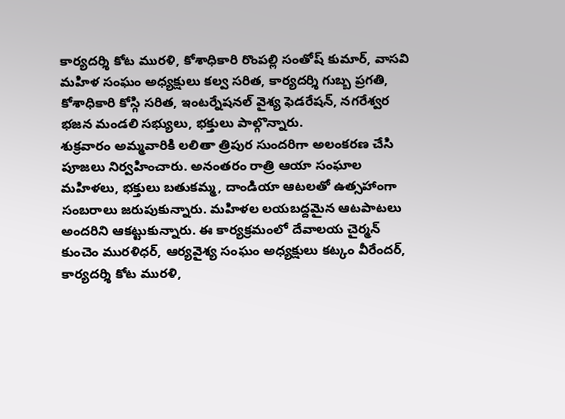కార్యదర్శి కోట మురళి, కోశాధికారి రొంపల్లి సంతోష్ కుమార్, వాసవి మహిళ సంఘం అధ్యక్షులు కల్వ సరిత, కార్యదర్శి గుబ్బ ప్రగతి, కోశాధికారి కోస్గి సరిత, ఇంటర్నేషనల్ వైశ్య ఫెడరేషన్, నగరేశ్వర భజన మండలి సభ్యులు, భక్తులు పాల్గొన్నారు.
శుక్రవారం అమ్మవారికి లలితా త్రిపుర సుందరిగా అలంకరణ చేసి పూజలు నిర్వహించారు. అనంతరం రాత్రి ఆయా సంఘాల మహిళలు, భక్తులు బతుకమ్మ, దాండియా ఆటలతో ఉత్సహాంగా సంబరాలు జరుపుకున్నారు. మహిళల లయబద్దమైన ఆటపాటలు అందరిని ఆకట్టుకున్నారు. ఈ కార్యక్రమంలో దేవాలయ చైర్మన్ కుంచెం మురళిధర్, ఆర్యవైశ్య సంఘం అధ్యక్షులు కట్కం వీరేందర్, కార్యదర్శి కోట మురళి,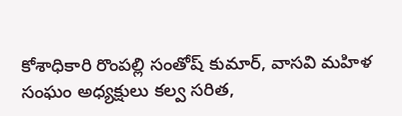కోశాధికారి రొంపల్లి సంతోష్ కుమార్, వాసవి మహిళ సంఘం అధ్యక్షులు కల్వ సరిత,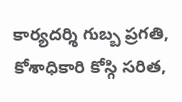కార్యదర్శి గుబ్బ ప్రగతి, కోశాధికారి కోస్గి సరిత,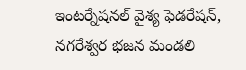ఇంటర్నేషనల్ వైశ్య ఫెడరేషన్, నగరేశ్వర భజన మండలి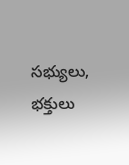సభ్యులు, భక్తులు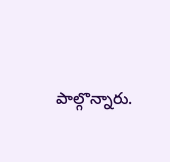పాల్గొన్నారు.